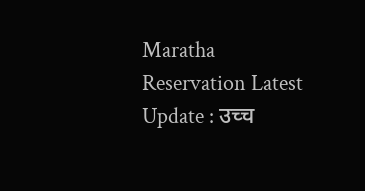Maratha Reservation Latest Update : उच्च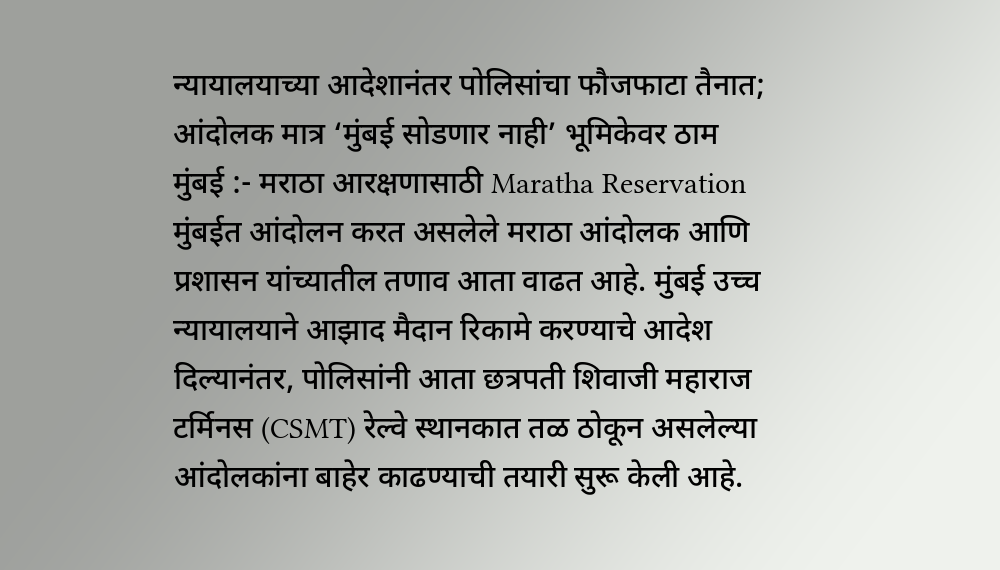न्यायालयाच्या आदेशानंतर पोलिसांचा फौजफाटा तैनात; आंदोलक मात्र ‘मुंबई सोडणार नाही’ भूमिकेवर ठाम
मुंबई :- मराठा आरक्षणासाठी Maratha Reservation मुंबईत आंदोलन करत असलेले मराठा आंदोलक आणि प्रशासन यांच्यातील तणाव आता वाढत आहे. मुंबई उच्च न्यायालयाने आझाद मैदान रिकामे करण्याचे आदेश दिल्यानंतर, पोलिसांनी आता छत्रपती शिवाजी महाराज टर्मिनस (CSMT) रेल्वे स्थानकात तळ ठोकून असलेल्या आंदोलकांना बाहेर काढण्याची तयारी सुरू केली आहे.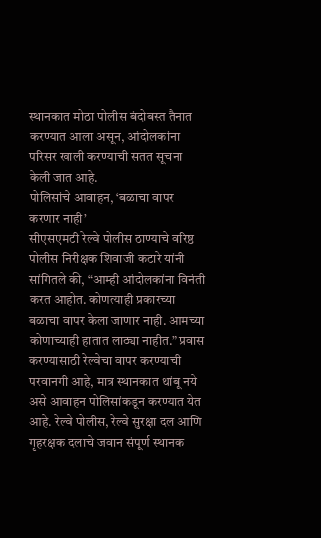स्थानकात मोठा पोलीस बंदोबस्त तैनात करण्यात आला असून, आंदोलकांना परिसर खाली करण्याची सतत सूचना केली जात आहे.
पोलिसांचे आवाहन, ‘बळाचा वापर करणार नाही’
सीएसएमटी रेल्वे पोलीस ठाण्याचे वरिष्ठ पोलीस निरीक्षक शिवाजी कटारे यांनी सांगितले की, “आम्ही आंदोलकांना विनंती करत आहोत. कोणत्याही प्रकारच्या बळाचा वापर केला जाणार नाही. आमच्या कोणाच्याही हातात लाठ्या नाहीत.” प्रवास करण्यासाठी रेल्वेचा वापर करण्याची परवानगी आहे, मात्र स्थानकात थांबू नये असे आवाहन पोलिसांकडून करण्यात येत आहे. रेल्वे पोलीस, रेल्वे सुरक्षा दल आणि गृहरक्षक दलाचे जवान संपूर्ण स्थानक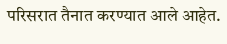परिसरात तैनात करण्यात आले आहेत.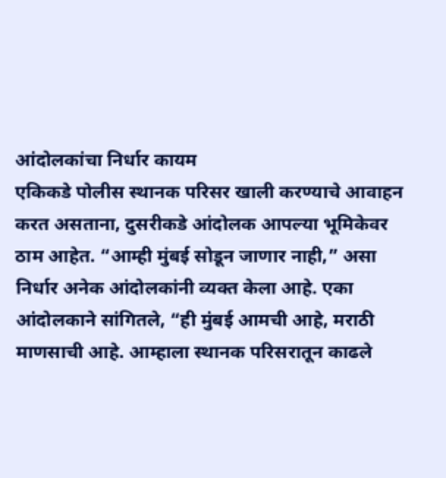आंदोलकांचा निर्धार कायम
एकिकडे पोलीस स्थानक परिसर खाली करण्याचे आवाहन करत असताना, दुसरीकडे आंदोलक आपल्या भूमिकेवर ठाम आहेत. “आम्ही मुंबई सोडून जाणार नाही,” असा निर्धार अनेक आंदोलकांनी व्यक्त केला आहे. एका आंदोलकाने सांगितले, “ही मुंबई आमची आहे, मराठी माणसाची आहे. आम्हाला स्थानक परिसरातून काढले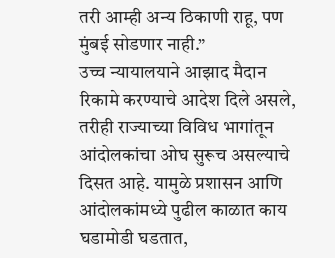तरी आम्ही अन्य ठिकाणी राहू, पण मुंबई सोडणार नाही.”
उच्च न्यायालयाने आझाद मैदान रिकामे करण्याचे आदेश दिले असले, तरीही राज्याच्या विविध भागांतून आंदोलकांचा ओघ सुरूच असल्याचे दिसत आहे. यामुळे प्रशासन आणि आंदोलकांमध्ये पुढील काळात काय घडामोडी घडतात,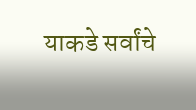याकडे सर्वांचे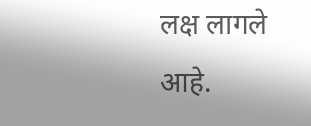लक्ष लागले आहे.